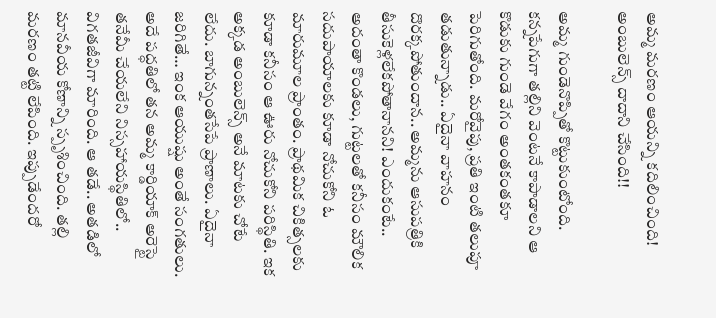అమ్మ మరణం ఆయన్ని కదిలించింది! అంబులెన్స్ దాదాని చేసింది!!

అమ్మ గుండెనొప్పితో కొట్టుకుంటోంది. కన్నపేగుగా తల్లిని వెంటనే కాపాడాలని ఆ కొడుకు గుండె వేగం అంతకంతకూ పెరిగుతోంది. మరోవైపు, ప్రతి ఇంటి తలుపూ తడుతున్నాడు.. ఏదైనా వాహనం దొరక్కపోతుందాన.. అమ్మను ఆసుపత్రికి తీసుకెళ్లలేకపోతానానని! ఎందుకంటే.. అదంతా కొండలు, గుట్టలతో కనీసం మౌలిక సదుపాయాలకు కూడా నోచుకోని ఓ మారుమూల ప్రాంతం. ప్రాథమిక చికిత్సలకు కూడా కనీసం ఆ ఊరు నోచుకోని పరిస్థితి. ఇక అక్కడ అంబులెన్స్ అనే మాటకు చోటే లేదు. బాగున్నంతసేపే ప్రాణాలు. ఏదైనా జరిగితే… ఇంక ఆయుష్షు అంతే సంగతులు. అదే పద్ధతిలో తన అమ్మ కార్డియాక్ అరెస్టై తనేమీ చేయలేని నిస్సహాయస్థితిలో.. విగతజీవిగా మారింది. ఆ తడే.. అతడిలో మానవీయ కోణాన్ని స్పృశించింది. తల్లి మరణం తట్టి లేపింది. ఇప్పుడేందరో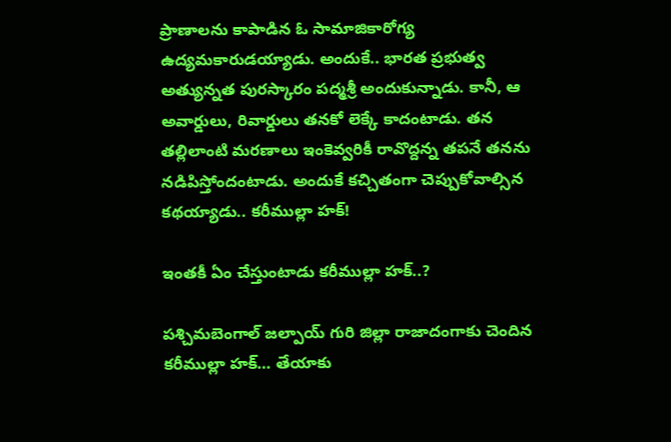ప్రాణాలను కాపాడిన ఓ సామాజికారోగ్య ఉద్యమకారుడయ్యాడు. అందుకే.. భారత ప్రభుత్వ అత్యున్నత పురస్కారం పద్మశ్రీ అందుకున్నాడు. కానీ, ఆ అవార్డులు, రివార్డులు తనకో లెక్కే కాదంటాడు. తన తల్లిలాంటి మరణాలు ఇంకెవ్వరికీ రావొద్దన్న తపనే తనను నడిపిస్తోందంటాడు. అందుకే కచ్చితంగా చెప్పుకోవాల్సిన కథయ్యాడు.. కరీముల్లా హక్!

ఇంతకీ ఏం చేస్తుంటాడు కరీముల్లా హక్..?

పశ్చిమబెంగాల్ జల్పాయ్ గురి జిల్లా రాజాదంగాకు చెందిన కరీముల్లా హక్… తేయాకు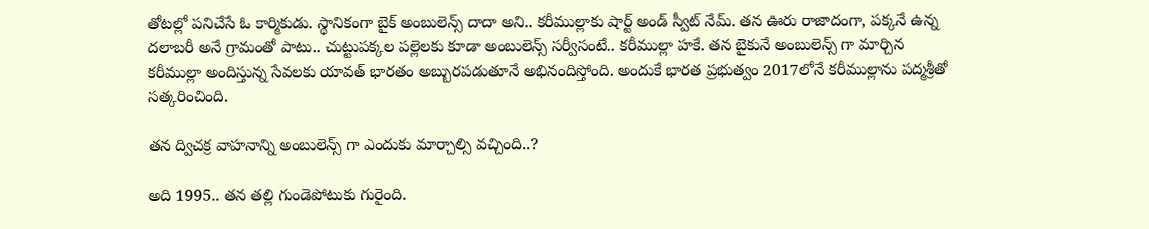తోటల్లో పనిచేసే ఓ కార్మికుడు. స్థానికంగా బైక్ అంబులెన్స్ దాదా అని.. కరీముల్లాకు షార్ట్ అండ్ స్వీట్ నేమ్. తన ఊరు రాజాదంగా, పక్కనే ఉన్న దలాబరీ అనే గ్రామంతో పాటు.. చుట్టుపక్కల పల్లెలకు కూడా అంబులెన్స్ సర్వీసంటే.. కరీముల్లా హకే. తన బైకునే అంబులెన్స్ గా మార్చిన కరీముల్లా అందిస్తున్న సేవలకు యావత్ భారతం అబ్బురపడుతూనే అభినందిస్తోంది. అందుకే భారత ప్రభుత్వం 2017లోనే కరీముల్లాను పద్మశ్రీతో సత్కరించింది.

తన ద్విచక్ర వాహనాన్ని అంబులెన్స్ గా ఎందుకు మార్చాల్సి వచ్చింది..?

అది 1995.. తన తల్లి గుండెపోటుకు గురైంది.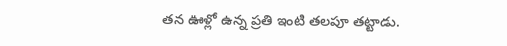తన ఊళ్లో ఉన్న ప్రతి ఇంటి తలపూ తట్టాడు.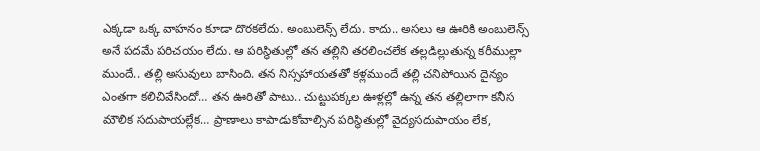ఎక్కడా ఒక్క వాహనం కూడా దొరకలేదు. అంబులెన్స్ లేదు. కాదు.. అసలు ఆ ఊరికి అంబులెన్స్ అనే పదమే పరిచయం లేదు. ఆ పరిస్థితుల్లో తన తల్లిని తరలించలేక తల్లడిల్లుతున్న కరీముల్లా ముందే.. తల్లి అసువులు బాసింది. తన నిస్సహాయతతో కళ్లముందే తల్లి చనిపోయిన దైన్యం ఎంతగా కలిచివేసిందో… తన ఊరితో పాటు.. చుట్టుపక్కల ఊళ్లల్లో ఉన్న తన తల్లిలాగా కనీస మౌలిక సదుపాయల్లేక… ప్రాణాలు కాపాడుకోవాల్సిన పరిస్థితుల్లో వైద్యసదుపాయం లేక,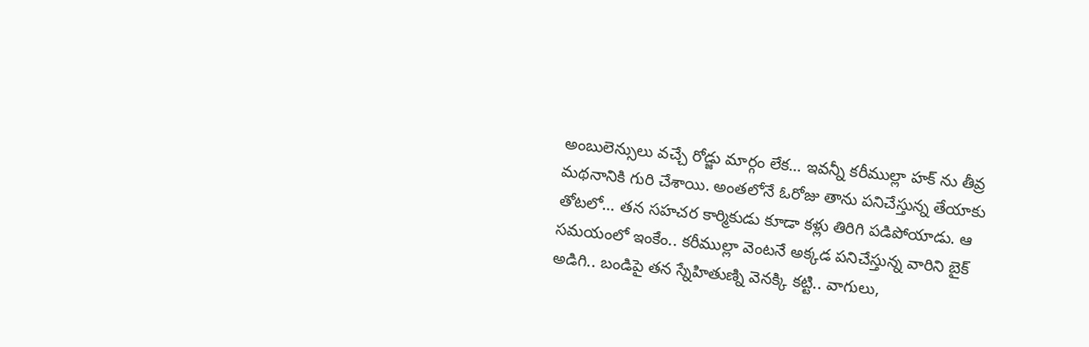అంబులెన్సులు వచ్చే రోడ్జు మార్గం లేక… ఇవన్నీ కరీముల్లా హక్ ను తీవ్ర మథనానికి గురి చేశాయి. అంతలోనే ఓరోజు తాను పనిచేస్తున్న తేయాకు తోటలో… తన సహచర కార్మికుడు కూడా కళ్లు తిరిగి పడిపోయాడు. ఆ సమయంలో ఇంకేం.. కరీముల్లా వెంటనే అక్కడ పనిచేస్తున్న వారిని బైక్ అడిగి.. బండిపై తన స్నేహితుణ్ని వెనక్కి కట్టి.. వాగులు,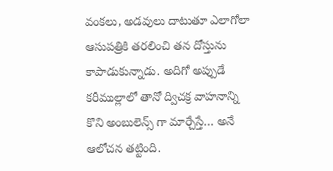వంకలు, అడవులు దాటుతూ ఎలాగోలా ఆసుపత్రికి తరలించి తన దోస్తును కాపాడుకున్నాడు. అదిగో అప్పుడే కరీముల్లాలో తానో ద్విచక్ర వాహనాన్ని కొని అంబులెన్స్ గా మార్చేస్తే… అనే ఆలోచన తట్టింది.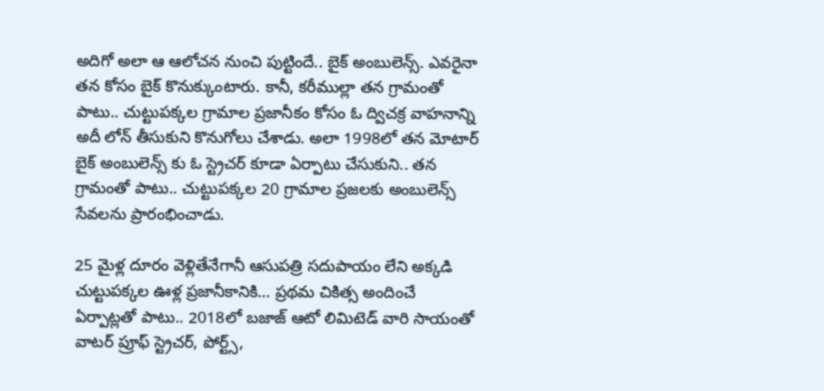అదిగో అలా ఆ ఆలోచన నుంచి పుట్టిందే.. బైక్ అంబులెన్స్. ఎవరైనా తన కోసం బైక్ కొనుక్కుంటారు. కానీ, కరీముల్లా తన గ్రామంతో పాటు.. చుట్టుపక్కల గ్రామాల ప్రజానీకం కోసం ఓ ద్విచక్ర వాహనాన్ని అదీ లోన్ తీసుకుని కొనుగోలు చేశాడు. అలా 1998లో తన మోటార్ బైక్ అంబులెన్స్ కు ఓ స్ట్రెచర్ కూడా ఏర్పాటు చేసుకుని.. తన గ్రామంతో పాటు.. చుట్టుపక్కల 20 గ్రామాల ప్రజలకు అంబులెన్స్ సేవలను ప్రారంభించాడు.

25 మైళ్ల దూరం వెళ్లితేనేగానీ ఆసుపత్రి సదుపాయం లేని అక్కడి చుట్టుపక్కల ఊళ్ల ప్రజానీకానికి… ప్రథమ చికిత్స అందించే ఏర్పాట్లతో పాటు.. 2018లో బజాజ్ ఆటో లిమిటెడ్ వారి సాయంతో వాటర్ ప్రూఫ్ స్ట్రెచర్, పోర్ట్స్,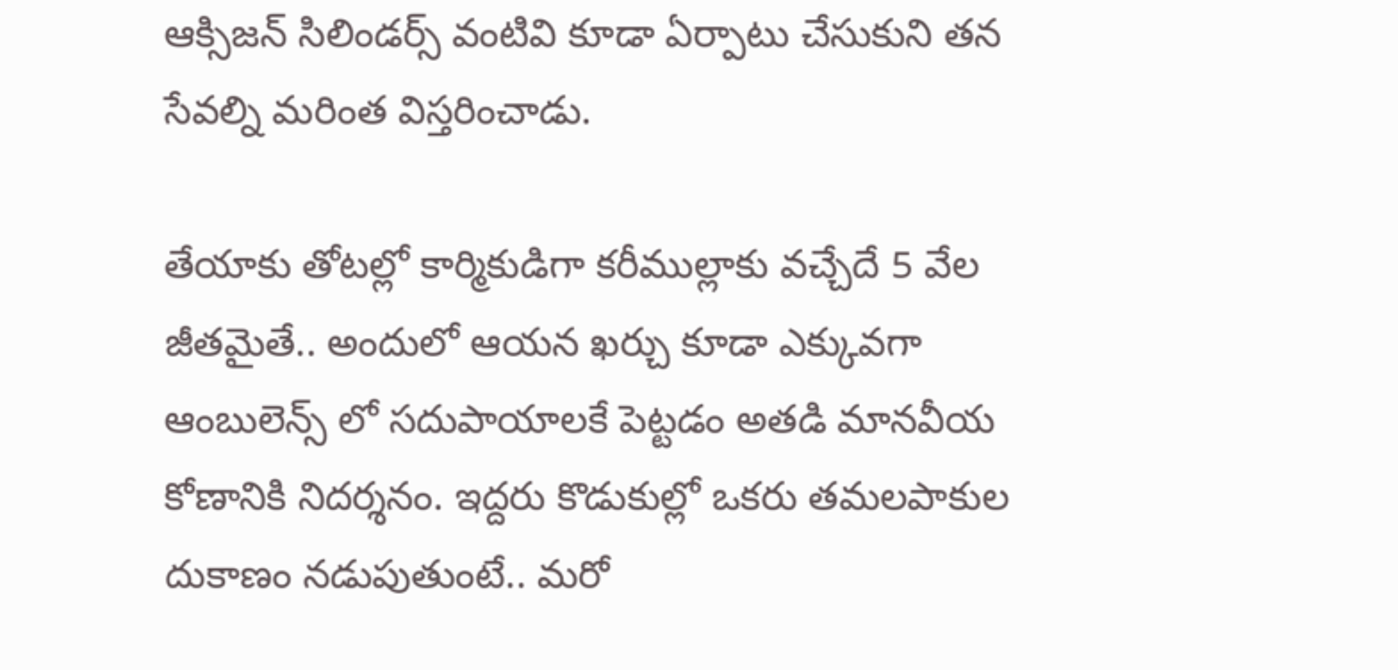ఆక్సిజన్ సిలిండర్స్ వంటివి కూడా ఏర్పాటు చేసుకుని తన సేవల్ని మరింత విస్తరించాడు.

తేయాకు తోటల్లో కార్మికుడిగా కరీముల్లాకు వచ్చేదే 5 వేల జీతమైతే.. అందులో ఆయన ఖర్చు కూడా ఎక్కువగా ఆంబులెన్స్ లో సదుపాయాలకే పెట్టడం అతడి మానవీయ కోణానికి నిదర్శనం. ఇద్దరు కొడుకుల్లో ఒకరు తమలపాకుల దుకాణం నడుపుతుంటే.. మరో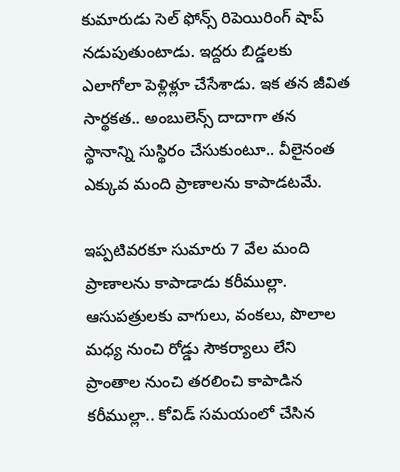కుమారుడు సెల్ ఫోన్స్ రిపెయిరింగ్ షాప్ నడుపుతుంటాడు. ఇద్దరు బిడ్డలకు ఎలాగోలా పెళ్లిళ్లూ చేసేశాడు. ఇక తన జీవిత సార్థకత.. అంబులెన్స్ దాదాగా తన స్థానాన్ని సుస్థిరం చేసుకుంటూ.. వీలైనంత ఎక్కువ మంది ప్రాణాలను కాపాడటమే.

ఇప్పటివరకూ సుమారు 7 వేల మంది ప్రాణాలను కాపాడాడు కరీముల్లా. ఆసుపత్రులకు వాగులు, వంకలు, పొలాల మధ్య నుంచి రోడ్డు సౌకర్యాలు లేని ప్రాంతాల నుంచి తరలించి కాపాడిన కరీముల్లా.. కోవిడ్ సమయంలో చేసిన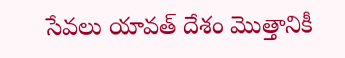సేవలు యావత్ దేశం మొత్తానికీ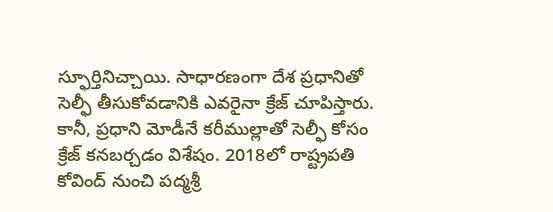స్ఫూర్తినిచ్చాయి. సాధారణంగా దేశ ప్రధానితో సెల్ఫీ తీసుకోవడానికి ఎవరైనా క్రేజ్ చూపిస్తారు. కానీ, ప్రధాని మోడీనే కరీముల్లాతో సెల్ఫీ కోసం క్రేజ్ కనబర్చడం విశేషం. 2018లో రాష్ట్రపతి కోవింద్ నుంచి పద్మశ్రీ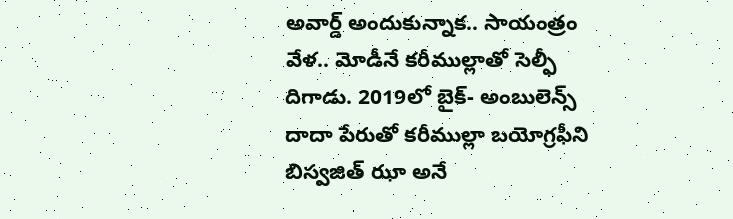అవార్డ్ అందుకున్నాక.. సాయంత్రం వేళ.. మోడీనే కరీముల్లాతో సెల్ఫీ దిగాడు. 2019లో బైక్- అంబులెన్స్ దాదా పేరుతో కరీముల్లా బయోగ్రఫీని బిస్వజిత్ ఝా అనే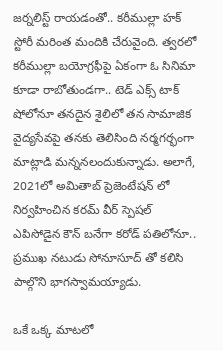జర్నలిస్ట్ రాయడంతో.. కరీముల్లా హక్ స్టోరీ మరింత మందికి చేరువైంది. త్వరలో కరీముల్లా బయోగ్రఫీపై ఏకంగా ఓ సినిమా కూడా రాబోతుండగా.. టెడ్ ఎక్స్ టాక్ షోలోనూ తనదైన శైలిలో తన సామాజిక వైద్యసేవపై తనకు తెలిసింది నర్మగర్భంగా మాట్లాడి మన్ననలందుకున్నాడు. అలాగే, 2021లో అమితాబ్ ప్రెజెంటేషన్ లో నిర్వహించిన కరమ్ వీర్ స్పెషల్ ఎపిసోడైన కౌన్ బనేగా కరోడ్ పతిలోనూ.. ప్రముఖ నటుడు సోనూసూద్ తో కలిసి పాల్గొని భాగస్వామయ్యాడు.

ఒకే ఒక్క మాటలో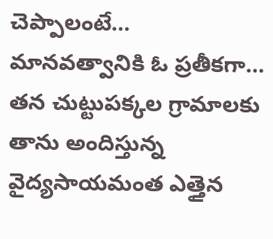చెప్పాలంటే… మానవత్వానికి ఓ ప్రతీకగా… తన చుట్టుపక్కల గ్రామాలకు తాను అందిస్తున్న వైద్యసాయమంత ఎత్తైన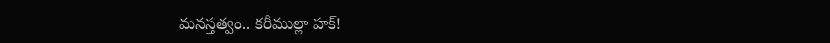మనస్తత్వం.. కరీముల్లా హక్!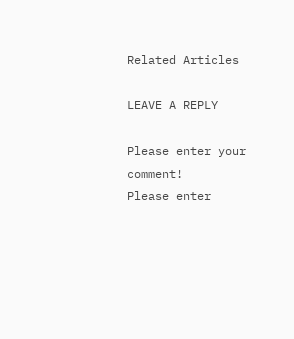Related Articles

LEAVE A REPLY

Please enter your comment!
Please enter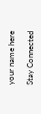your name here

Stay Connected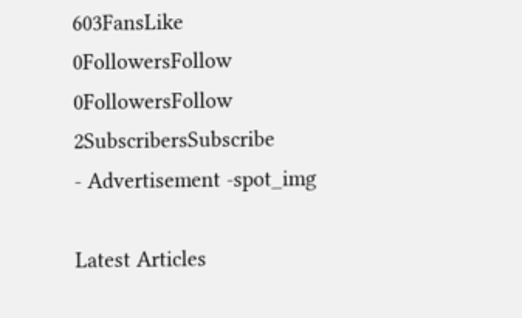603FansLike
0FollowersFollow
0FollowersFollow
2SubscribersSubscribe
- Advertisement -spot_img

Latest Articles